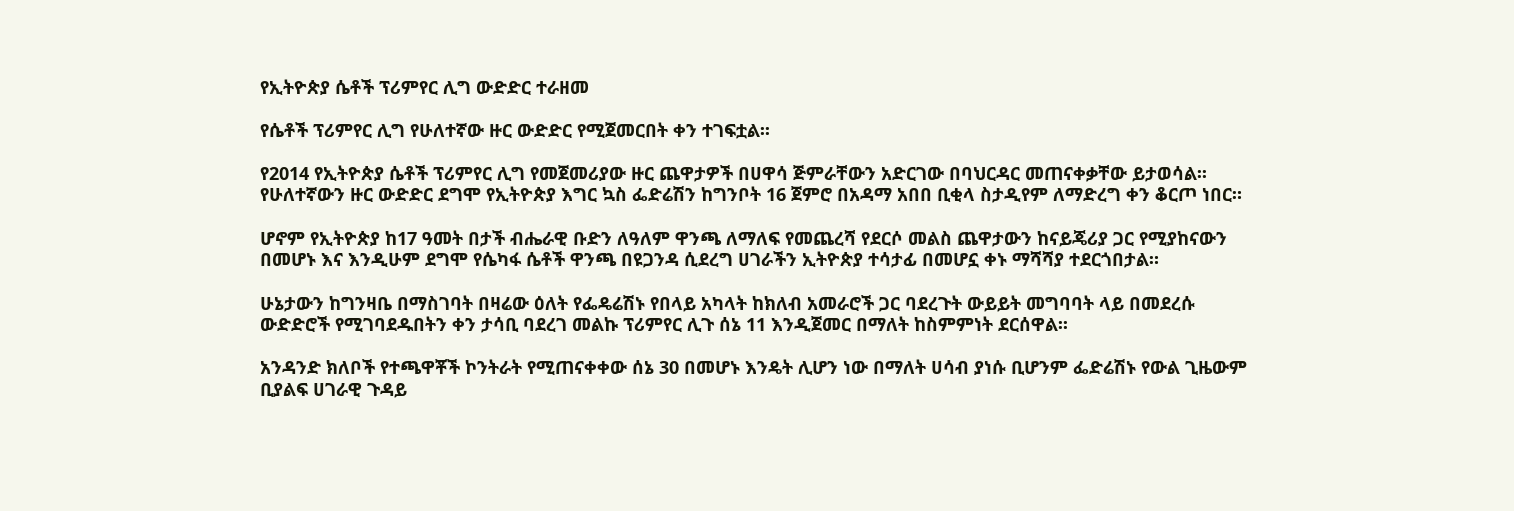የኢትዮጵያ ሴቶች ፕሪምየር ሊግ ውድድር ተራዘመ

የሴቶች ፕሪምየር ሊግ የሁለተኛው ዙር ውድድር የሚጀመርበት ቀን ተገፍቷል፡፡

የ2014 የኢትዮጵያ ሴቶች ፕሪምየር ሊግ የመጀመሪያው ዙር ጨዋታዎች በሀዋሳ ጅምራቸውን አድርገው በባህርዳር መጠናቀቃቸው ይታወሳል፡፡ የሁለተኛውን ዙር ውድድር ደግሞ የኢትዮጵያ እግር ኳስ ፌድሬሽን ከግንቦት 16 ጀምሮ በአዳማ አበበ ቢቂላ ስታዲየም ለማድረግ ቀን ቆርጦ ነበር።

ሆኖም የኢትዮጵያ ከ17 ዓመት በታች ብሔራዊ ቡድን ለዓለም ዋንጫ ለማለፍ የመጨረሻ የደርሶ መልስ ጨዋታውን ከናይጄሪያ ጋር የሚያከናውን በመሆኑ እና እንዲሁም ደግሞ የሴካፋ ሴቶች ዋንጫ በዩጋንዳ ሲደረግ ሀገራችን ኢትዮጵያ ተሳታፊ በመሆኗ ቀኑ ማሻሻያ ተደርጎበታል።

ሁኔታውን ከግንዛቤ በማስገባት በዛሬው ዕለት የፌዴሬሽኑ የበላይ አካላት ከክለብ አመራሮች ጋር ባደረጉት ውይይት መግባባት ላይ በመደረሱ ውድድሮች የሚገባደዱበትን ቀን ታሳቢ ባደረገ መልኩ ፕሪምየር ሊጉ ሰኔ 11 እንዲጀመር በማለት ከስምምነት ደርሰዋል፡፡

አንዳንድ ክለቦች የተጫዋቾች ኮንትራት የሚጠናቀቀው ሰኔ 30 በመሆኑ እንዴት ሊሆን ነው በማለት ሀሳብ ያነሱ ቢሆንም ፌድሬሽኑ የውል ጊዜውም ቢያልፍ ሀገራዊ ጉዳይ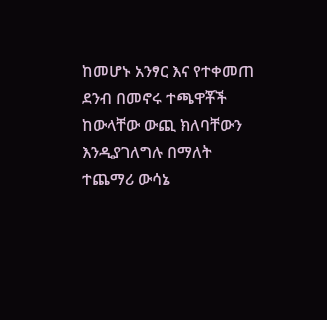ከመሆኑ አንፃር እና የተቀመጠ ደንብ በመኖሩ ተጫዋቾች ከውላቸው ውጪ ክለባቸውን እንዲያገለግሉ በማለት ተጨማሪ ውሳኔ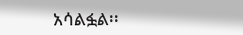አሳልፏል፡፡